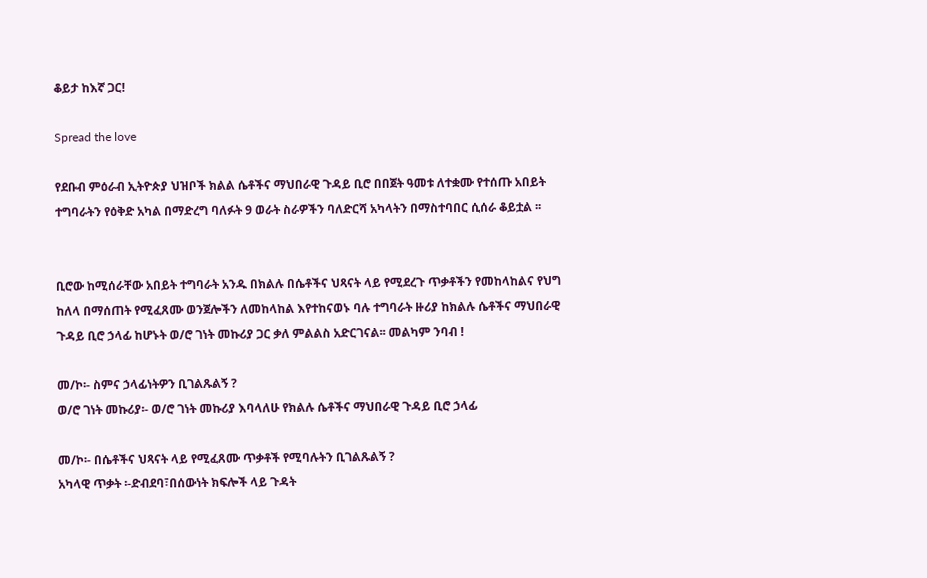ቆይታ ከእኛ ጋር!

Spread the love

የደቡብ ምዕራብ ኢትዮጵያ ህዝቦች ክልል ሴቶችና ማህበራዊ ጉዳይ ቢሮ በበጀት ዓመቱ ለተቋሙ የተሰጡ አበይት ተግባራትን የዕቅድ አካል በማድረግ ባለፉት 9 ወራት ስራዎችን ባለድርሻ አካላትን በማስተባበር ሲሰራ ቆይቷል ፡፡


ቢሮው ከሚሰራቸው አበይት ተግባራት አንዱ በክልሉ በሴቶችና ህጻናት ላይ የሚደረጉ ጥቃቶችን የመከላከልና የህግ ከለላ በማሰጠት የሚፈጸሙ ወንጀሎችን ለመከላከል እየተከናወኑ ባሉ ተግባራት ዙሪያ ከክልሉ ሴቶችና ማህበራዊ ጉዳይ ቢሮ ኃላፊ ከሆኑት ወ/ሮ ገነት መኩሪያ ጋር ቃለ ምልልስ አድርገናል፡፡ መልካም ንባብ !

መ/ኮ፡- ስምና ኃላፊነትዎን ቢገልጹልኝ ?
ወ/ሮ ገነት መኩሪያ፡- ወ/ሮ ገነት መኩሪያ እባላለሁ የክልሉ ሴቶችና ማህበራዊ ጉዳይ ቢሮ ኃላፊ

መ/ኮ፡- በሴቶችና ህጻናት ላይ የሚፈጸሙ ጥቃቶች የሚባሉትን ቢገልጹልኝ ?
አካላዊ ጥቃት ፡-ድብደባ፣በሰውነት ክፍሎች ላይ ጉዳት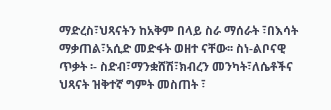ማድረስ፣ህጻናትን ከአቅም በላይ ስራ ማሰራት ፣በእሳት ማቃጠል፣አሲድ መድፋት ወዘተ ናቸው፡፡ ስነ-ልቦናዊ ጥቃት ፡- ስድብ፣ማንቋሸሽ፣ክብረን መንካት፣ለሴቶችና ህጻናት ዝቅተኛ ግምት መስጠት ፣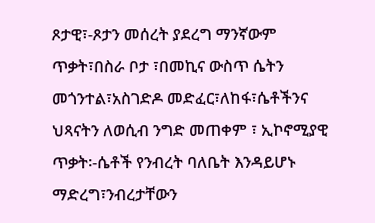ጾታዊ፣-ጾታን መሰረት ያደረግ ማንኛውም ጥቃት፣በስራ ቦታ ፣በመኪና ውስጥ ሴትን መጎንተል፣አስገድዶ መድፈር፣ለከፋ፣ሴቶችንና ህጻናትን ለወሲብ ንግድ መጠቀም ፣ ኢኮኖሚያዊ ጥቃት፡-ሴቶች የንብረት ባለቤት እንዳይሆኑ ማድረግ፣ንብረታቸውን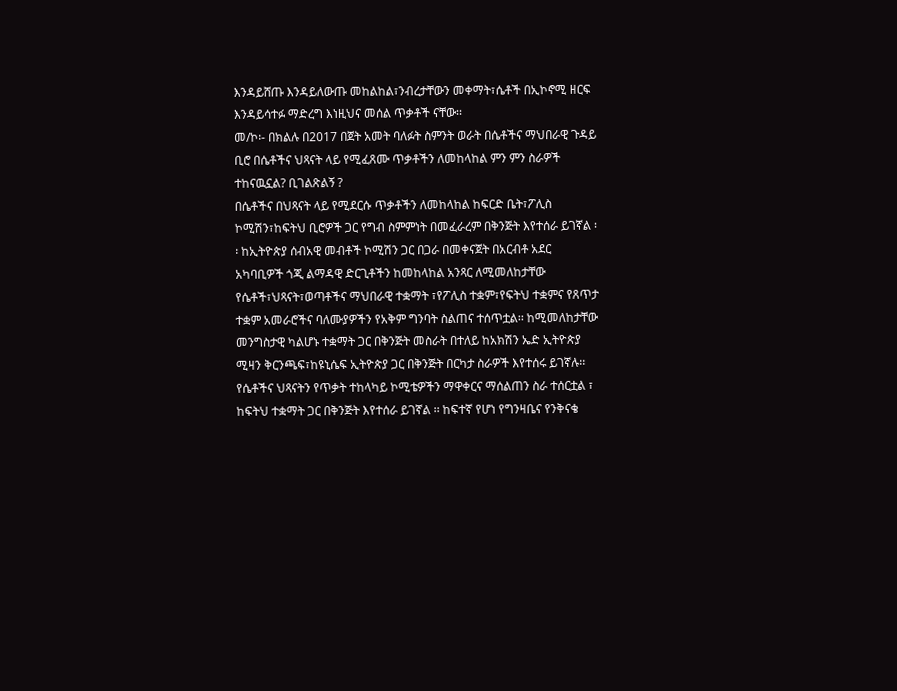እንዳይሸጡ እንዳይለውጡ መከልከል፣ንብረታቸውን መቀማት፣ሴቶች በኢኮኖሚ ዘርፍ እንዳይሳተፉ ማድረግ እነዚህና መሰል ጥቃቶች ናቸው፡፡
መ/ኮ፡- በክልሉ በ2017 በጀት አመት ባለፉት ስምንት ወራት በሴቶችና ማህበራዊ ጉዳይ ቢሮ በሴቶችና ህጻናት ላይ የሚፈጸሙ ጥቃቶችን ለመከላከል ምን ምን ስራዎች ተከናዉኗል? ቢገልጽልኝ ?
በሴቶችና በህጻናት ላይ የሚደርሱ ጥቃቶችን ለመከላከል ከፍርድ ቤት፣ፖሊስ ኮሚሽን፣ከፍትህ ቢሮዎች ጋር የግብ ስምምነት በመፈራረም በቅንጅት እየተሰራ ይገኛል ፡፡ ከኢትዮጵያ ሰብአዊ መብቶች ኮሚሽን ጋር በጋራ በመቀናጀት በአርብቶ አደር አካባቢዎች ጎጂ ልማዳዊ ድርጊቶችን ከመከላከል አንጻር ለሚመለከታቸው የሴቶች፣ህጻናት፣ወጣቶችና ማህበራዊ ተቋማት ፣የፖሊስ ተቋም፣የፍትህ ተቋምና የጸጥታ ተቋም አመራሮችና ባለሙያዎችን የአቅም ግንባት ስልጠና ተሰጥቷል፡፡ ከሚመለከታቸው መንግስታዊ ካልሆኑ ተቋማት ጋር በቅንጅት መስራት በተለይ ከአክሽን ኤድ ኢትዮጵያ ሚዛን ቅርንጫፍ፣ከዩኒሴፍ ኢትዮጵያ ጋር በቅንጅት በርካታ ስራዎች እየተሰሩ ይገኛሉ፡፡
የሴቶችና ህጻናትን የጥቃት ተከላካይ ኮሚቴዎችን ማዋቀርና ማሰልጠን ስራ ተሰርቷል ፣ ከፍትህ ተቋማት ጋር በቅንጅት እየተሰራ ይገኛል ፡፡ ከፍተኛ የሆነ የግንዛቤና የንቅናቄ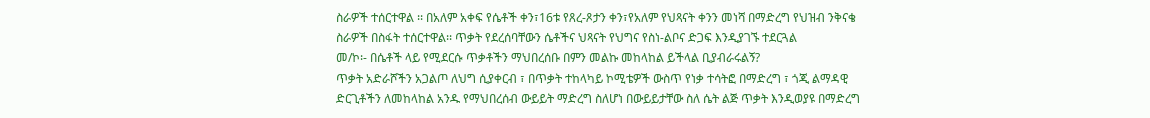ስራዎች ተሰርተዋል ፡፡ በአለም አቀፍ የሴቶች ቀን፣16ቱ የጸረ-ጾታን ቀን፣የአለም የህጻናት ቀንን መነሻ በማድረግ የህዝብ ንቅናቄ ስራዎች በስፋት ተሰርተዋል፡፡ ጥቃት የደረሰባቸውን ሴቶችና ህጻናት የህግና የስነ-ልቦና ድጋፍ እንዲያገኙ ተደርጓል
መ/ኮ፡- በሴቶች ላይ የሚደርሱ ጥቃቶችን ማህበረሰቡ በምን መልኩ መከላከል ይችላል ቢያብራሩልኝ?
ጥቃት አድራሾችን አጋልጦ ለህግ ሲያቀርብ ፣ በጥቃት ተከላካይ ኮሚቴዎች ውስጥ የነቃ ተሳትፎ በማድረግ ፣ ጎጂ ልማዳዊ ድርጊቶችን ለመከላከል አንዱ የማህበረሰብ ውይይት ማድረግ ስለሆነ በውይይታቸው ስለ ሴት ልጅ ጥቃት እንዲወያዩ በማድረግ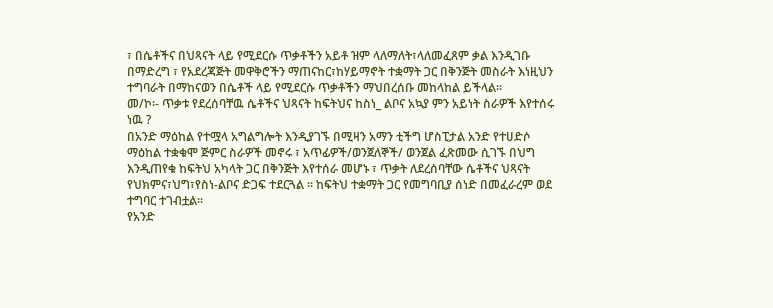፣ በሴቶችና በህጻናት ላይ የሚደርሱ ጥቃቶችን አይቶ ዝም ላለማለት፣ላለመፈጸም ቃል እንዲገቡ በማድረግ ፣ የአደረጃጅት መዋቅሮችን ማጠናከር፣ከሃይማኖት ተቋማት ጋር በቅንጅት መስራት እነዚህን ተግባራት በማከናወን በሴቶች ላይ የሚደርሱ ጥቃቶችን ማህበረሰቡ መከላከል ይችላል፡፡
መ/ኮ፡- ጥቃቱ የደረሰባቸዉ ሴቶችና ህጻናት ከፍትህና ከስነ_ ልቦና አኳያ ምን አይነት ስራዎች እየተሰሩ ነዉ ?
በአንድ ማዕከል የተሟላ አግልግሎት እንዲያገኙ በሚዛን አማን ቲችግ ሆስፒታል አንድ የተሀድሶ ማዕከል ተቋቁሞ ጅምር ስራዎች መኖሩ ፣ አጥፊዎች/ወንጀለኞች/ ወንጀል ፈጽመው ሲገኙ በህግ እንዲጠየቁ ከፍትህ አካላት ጋር በቅንጅት እየተሰራ መሆኑ ፣ ጥቃት ለደረሰባቸው ሴቶችና ህጻናት የህክምና፣ህግ፣የስነ-ልቦና ድጋፍ ተደርጓል ፡፡ ከፍትህ ተቋማት ጋር የመግባቢያ ሰነድ በመፈራረም ወደ ተግባር ተገብቷል፡፡
የአንድ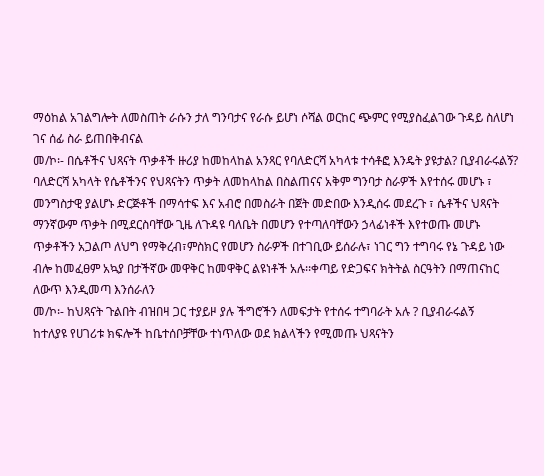ማዕከል አገልግሎት ለመስጠት ራሱን ታለ ግንባታና የራሱ ይሆነ ሶሻል ወርከር ጭምር የሚያስፈልገው ጉዳይ ስለሆነ ገና ሰፊ ስራ ይጠበቅብናል
መ/ኮ፡- በሴቶችና ህጻናት ጥቃቶች ዙሪያ ከመከላከል አንጻር የባለድርሻ አካላቱ ተሳቶፎ እንዴት ያዩታል? ቢያብራሩልኝ?
ባለድርሻ አካላት የሴቶችንና የህጻናትን ጥቃት ለመከላከል በስልጠናና አቅም ግንባታ ስራዎች እየተሰሩ መሆኑ ፣ መንግስታዊ ያልሆኑ ድርጅቶች በማሳተፍ እና አብሮ በመስራት በጀት መድበው እንዲሰሩ መደረጉ ፣ ሴቶችና ህጻናት ማንኛውም ጥቃት በሚደርስባቸው ጊዜ ለጉዳዩ ባለቤት በመሆን የተጣለባቸውን ኃላፊነቶች እየተወጡ መሆኑ
ጥቃቶችን አጋልጦ ለህግ የማቅረብ፣ምስክር የመሆን ስራዎች በተገቢው ይሰራሉ፣ ነገር ግን ተግባሩ የኔ ጉዳይ ነው ብሎ ከመፈፀም አኳያ በታችኛው መዋቅር ከመዋቅር ልዩነቶች አሉ፡፡ቀጣይ የድጋፍና ክትትል ስርዓትን በማጠናከር ለውጥ እንዲመጣ እንሰራለን
መ/ኮ፡- ከህጻናት ጉልበት ብዝበዛ ጋር ተያይዞ ያሉ ችግሮችን ለመፍታት የተሰሩ ተግባራት አሉ ? ቢያብራሩልኝ
ከተለያዩ የሀገሪቱ ክፍሎች ከቤተሰቦቻቸው ተነጥለው ወደ ክልላችን የሚመጡ ህጻናትን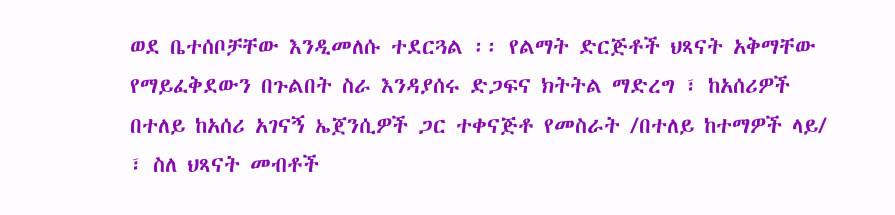ወደ ቤተሰቦቻቸው እንዲመለሱ ተደርጓል ፡፡ የልማት ድርጅቶች ህጻናት አቅማቸው የማይፈቅደውን በጉልበት ስራ እንዳያሰሩ ድጋፍና ክትትል ማድረግ ፣ ከአሰሪዎች በተለይ ከአሰሪ አገናኝ ኤጀንሲዎች ጋር ተቀናጅቶ የመስራት /በተለይ ከተማዎች ላይ/ ፣ ስለ ህጻናት መብቶች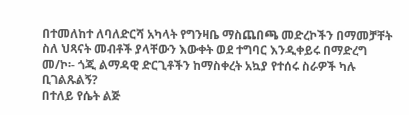በተመለከተ ለባለድርሻ አካላት የግንዛቤ ማስጨበጫ መድረኮችን በማመቻቸት ስለ ህጻናት መብቶች ያላቸውን እውቀት ወደ ተግባር እንዲቀይሩ በማድረግ
መ/ኮ፡- ጎጂ ልማዳዊ ድርጊቶችን ከማስቀረት አኳያ የተሰሩ ስራዎች ካሉ ቢገልጹልኝ?
በተለይ የሴት ልጅ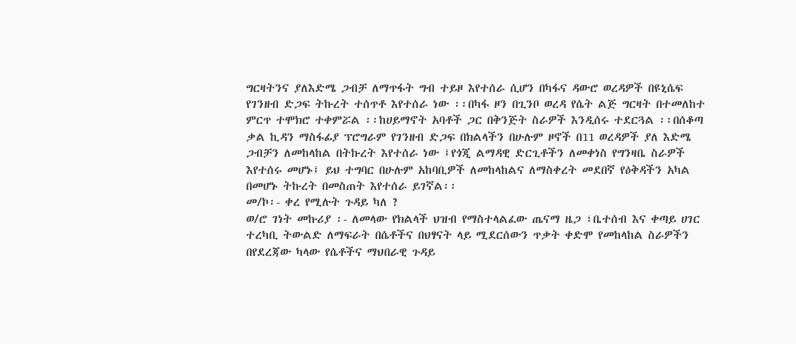ግርዛትንና ያለእድሜ ጋብቻ ለማጥፋት ግብ ተይዞ እየተሰራ ሲሆን በካፋና ዳውሮ ወረዳዎች በዩኒሴፍ የገንዘብ ድጋፍ ትኩረት ተሰጥቶ እየተሰራ ነው ፡፡በካፋ ዞን በጊንቦ ወረዳ የሴት ልጅ ግርዛት በተመለከተ ምርጥ ተሞክሮ ተቀምሯል ፡፡ከሀይማኖት አባቶች ጋር በቅንጅት ስራዎች እንዲሰሩ ተደርጓል ፡፡በሰቆጣ ቃል ኪዳን ማስፋፊያ ፕሮግራም የገንዘብ ድጋፍ በክልላችን በሁሉም ዞኖች በ11 ወረዳዎች ያለ እድሜ ጋብቻን ለመከላከል በትኩረት እየተሰራ ነው ፤የጎጂ ልማዳዊ ድርጊቶችን ለመቀነስ የግንዛቤ ስራዎች እየተሰሩ መሆኑ፤ ይህ ተግባር በሁሉም አከባቢዎች ለመከላከልና ለማስቀረት መደበኛ የዕቅዳችን አካል በመሆኑ ትኩረት በመስጠት እየተሰራ ይገኛል፡፡
መ/ኮ፡- ቀረ የሚሉት ጉዳይ ካለ ?
ወ/ሮ ገነት መኩሪያ ፡- ለመላው የክልላች ህዝብ የማስተላልፈው ጤናማ ዜጋ ፣ቤተሰብ እና ቀጣይ ሀገር ተረካቢ ትውልድ ለማፍራት በሴቶችና በህፃናት ላይ ሚደርሰውን ጥቃት ቀድሞ የመከላከል ስራዎችን በየደረጃው ካላው የሴቶችና ማህበራዊ ጉዳይ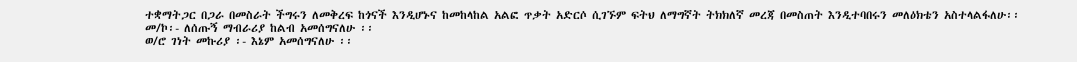ተቋማትጋር በጋራ በመስራት ችግሩን ለመቅረፍ ከጎናች እንዲሆኑና ከመከላከል አልፎ ጥቃት አድርሶ ሲገኙም ፍትህ ለማግኛት ትክክለኛ መረጃ በመስጠት እንዲተባበሩን መለዕክቴን አስተላልፋለሁ፡፡
መ/ኮ፡- ለሰጡኝ ማብራሪያ ከልብ አመሰግናለሁ ፡፡
ወ/ሮ ገነት መኩሪያ ፡- እኔም አመሰግናለሁ ፡፡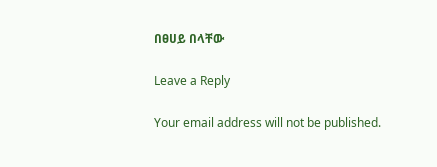በፀሀይ በላቸው

Leave a Reply

Your email address will not be published.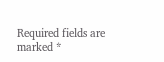Required fields are marked *